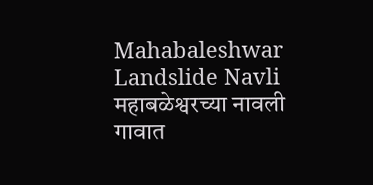Mahabaleshwar Landslide Navli महाबळेश्वरच्या नावली गावात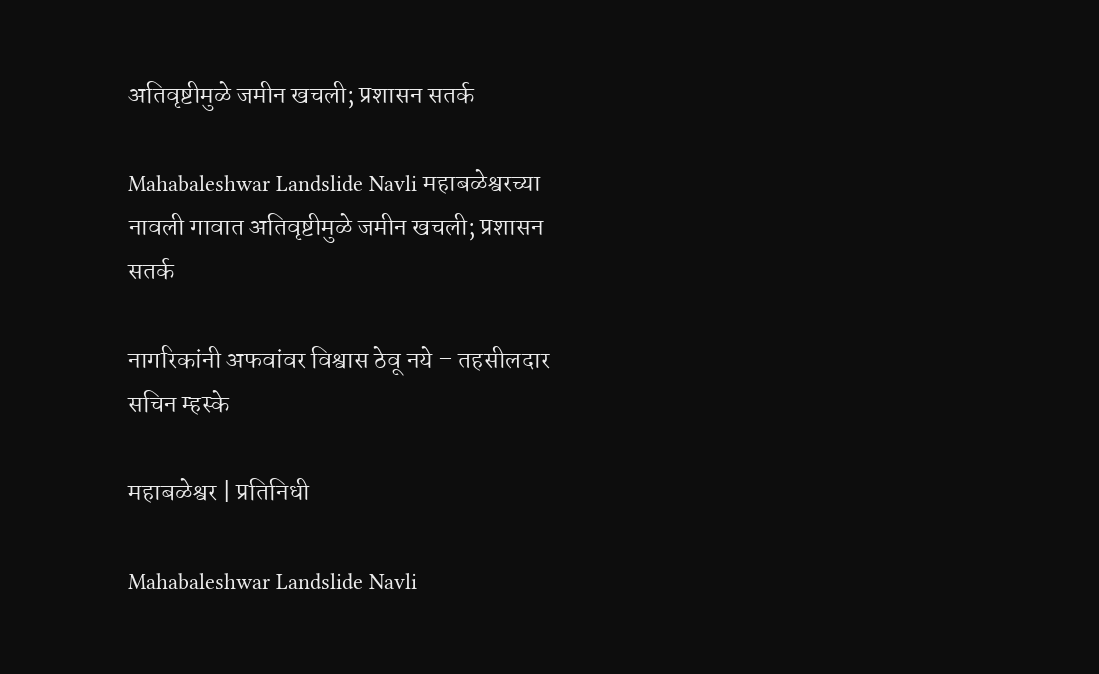अतिवृष्टीमुळे जमीन खचली; प्रशासन सतर्क

Mahabaleshwar Landslide Navli महाबळेश्वरच्या नावली गावात अतिवृष्टीमुळे जमीन खचली; प्रशासन सतर्क

नागरिकांनी अफवांवर विश्वास ठेवू नये – तहसीलदार सचिन म्हस्के

महाबळेश्वर | प्रतिनिधी

Mahabaleshwar Landslide Navli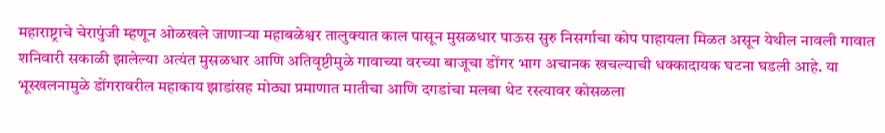महाराष्ट्राचे चेरापुंजी म्हणून ओळखले जाणाऱ्या महाबळेश्वर तालुक्यात काल पासून मुसळधार पाऊस सुरु निसर्गाचा कोप पाहायला मिळत असून येथील नावली गावात शनिवारी सकाळी झालेल्या अत्यंत मुसळधार आणि अतिवृष्टीमुळे गावाच्या वरच्या बाजूचा डोंगर भाग अचानक खचल्याची धक्कादायक घटना घडली आहे. या भूस्खलनामुळे डोंगरावरील महाकाय झाडांसह मोठ्या प्रमाणात मातीचा आणि दगडांचा मलबा थेट रस्त्यावर कोसळला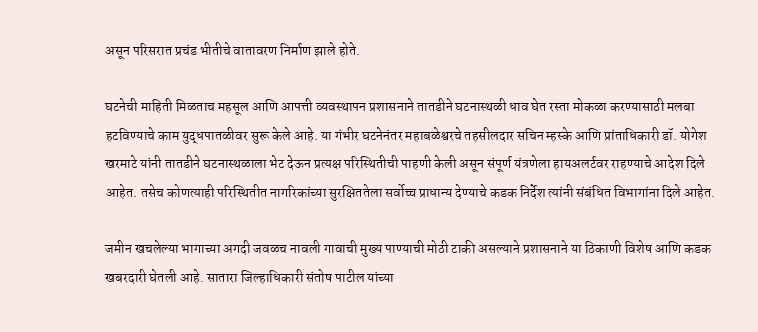असून परिसरात प्रचंड भीतीचे वातावरण निर्माण झाले होते.

घटनेची माहिती मिळताच महसूल आणि आपत्ती व्यवस्थापन प्रशासनाने तातडीने घटनास्थळी धाव घेत रस्ता मोकळा करण्यासाठी मलबा हटविण्याचे काम युद्धपातळीवर सुरू केले आहे. या गंभीर घटनेनंतर महाबळेश्वरचे तहसीलदार सचिन म्हस्के आणि प्रांताधिकारी डॉ. योगेश खरमाटे यांनी तातडीने घटनास्थळाला भेट देऊन प्रत्यक्ष परिस्थितीची पाहणी केली असून संपूर्ण यंत्रणेला हायअलर्टवर राहण्याचे आदेश दिले आहेत. तसेच कोणत्याही परिस्थितीत नागरिकांच्या सुरक्षिततेला सर्वोच्च प्राधान्य देण्याचे कडक निर्देश त्यांनी संबंधित विभागांना दिले आहेत.

जमीन खचलेल्या भागाच्या अगदी जवळच नावली गावाची मुख्य पाण्याची मोठी टाकी असल्याने प्रशासनाने या ठिकाणी विशेष आणि कडक खबरदारी घेतली आहे. सातारा जिल्हाधिकारी संतोष पाटील यांच्या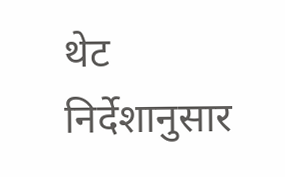थेट निर्देशानुसार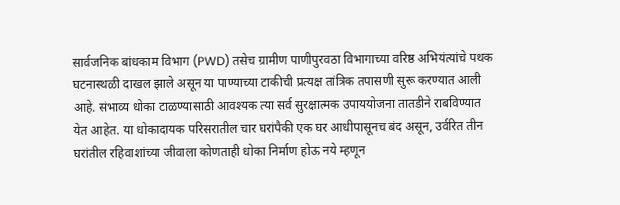सार्वजनिक बांधकाम विभाग (PWD) तसेच ग्रामीण पाणीपुरवठा विभागाच्या वरिष्ठ अभियंत्यांचे पथक घटनास्थळी दाखल झाले असून या पाण्याच्या टाकीची प्रत्यक्ष तांत्रिक तपासणी सुरू करण्यात आली आहे. संभाव्य धोका टाळण्यासाठी आवश्यक त्या सर्व सुरक्षात्मक उपाययोजना तातडीने राबविण्यात येत आहेत. या धोकादायक परिसरातील चार घरांपैकी एक घर आधीपासूनच बंद असून, उर्वरित तीन घरांतील रहिवाशांच्या जीवाला कोणताही धोका निर्माण होऊ नये म्हणून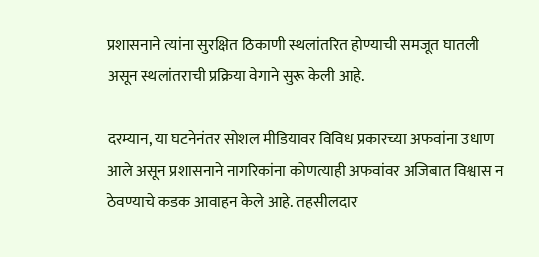प्रशासनाने त्यांना सुरक्षित ठिकाणी स्थलांतरित होण्याची समजूत घातली असून स्थलांतराची प्रक्रिया वेगाने सुरू केली आहे.

दरम्यान, या घटनेनंतर सोशल मीडियावर विविध प्रकारच्या अफवांना उधाण आले असून प्रशासनाने नागरिकांना कोणत्याही अफवांवर अजिबात विश्वास न ठेवण्याचे कडक आवाहन केले आहे. तहसीलदार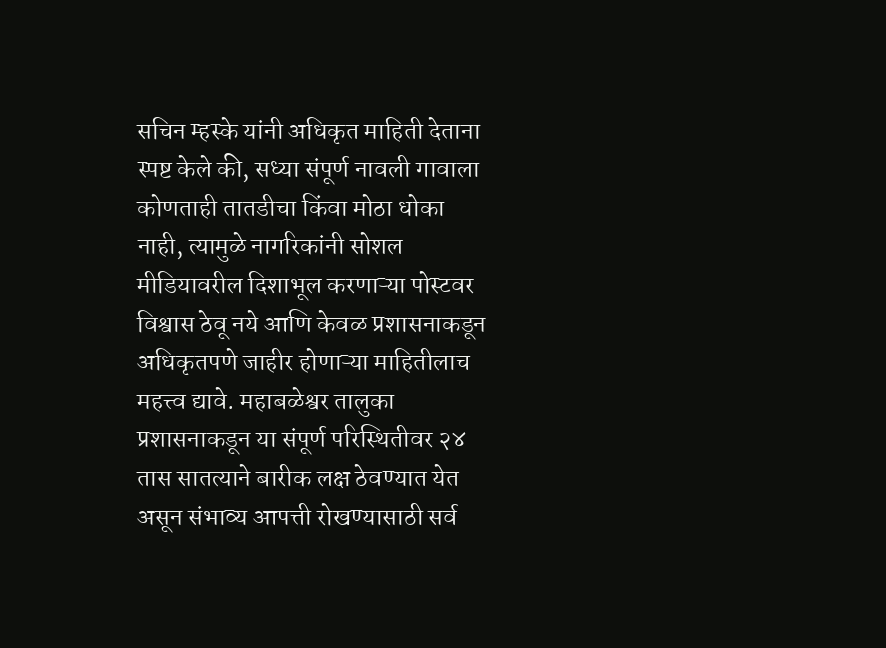सचिन म्हस्के यांनी अधिकृत माहिती देताना स्पष्ट केले की, सध्या संपूर्ण नावली गावाला कोणताही तातडीचा किंवा मोठा धोका नाही, त्यामुळे नागरिकांनी सोशल मीडियावरील दिशाभूल करणाऱ्या पोस्टवर विश्वास ठेवू नये आणि केवळ प्रशासनाकडून अधिकृतपणे जाहीर होणाऱ्या माहितीलाच महत्त्व द्यावे. महाबळेश्वर तालुका प्रशासनाकडून या संपूर्ण परिस्थितीवर २४ तास सातत्याने बारीक लक्ष ठेवण्यात येत असून संभाव्य आपत्ती रोखण्यासाठी सर्व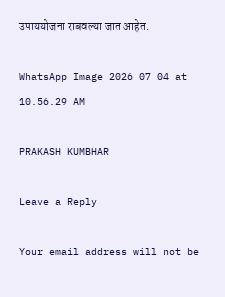उपाययोजना राबवल्या जात आहेत.

WhatsApp Image 2026 07 04 at 10.56.29 AM

PRAKASH KUMBHAR

Leave a Reply

Your email address will not be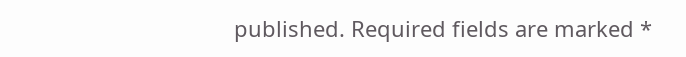published. Required fields are marked *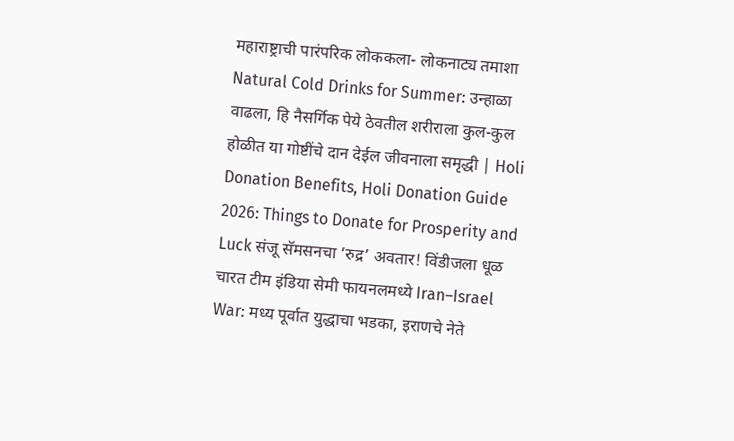महाराष्ट्राची पारंपरिक लोककला- लोकनाट्य तमाशा Natural Cold Drinks for Summer: उन्हाळा वाढला, हि नैसर्गिक पेये ठेवतील शरीराला कुल-कुल होळीत या गोष्टींचे दान देईल जीवनाला समृद्धी | Holi Donation Benefits, Holi Donation Guide 2026: Things to Donate for Prosperity and Luck संजू सॅमसनचा ‘रुद्र’ अवतार! विंडीजला धूळ चारत टीम इंडिया सेमी फायनलमध्ये Iran–Israel War: मध्य पूर्वात युद्धाचा भडका, इराणचे नेते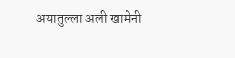अयातुल्ला अली खामेनी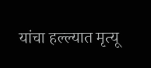यांचा हल्ल्यात मृत्यू